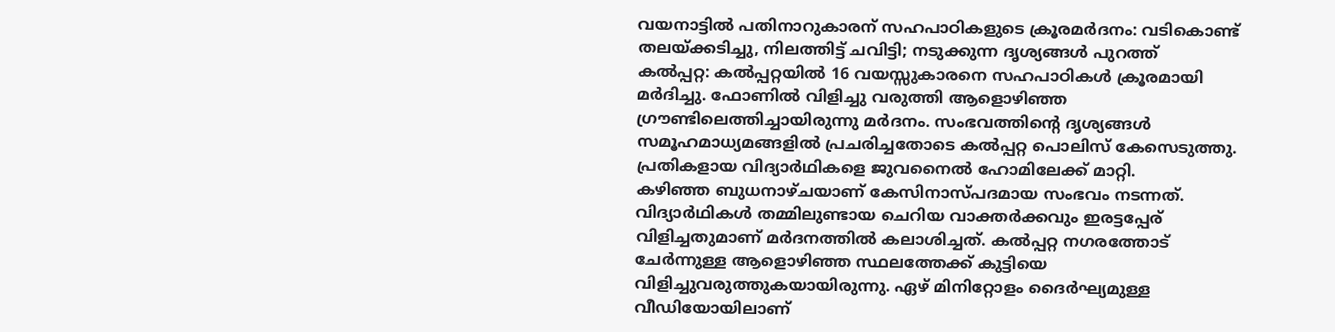വയനാട്ടിൽ പതിനാറുകാരന് സഹപാഠികളുടെ ക്രൂരമർദനം: വടികൊണ്ട് തലയ്ക്കടിച്ചു, നിലത്തിട്ട് ചവിട്ടി; നടുക്കുന്ന ദൃശ്യങ്ങൾ പുറത്ത്
കൽപ്പറ്റ: കൽപ്പറ്റയിൽ 16 വയസ്സുകാരനെ സഹപാഠികൾ ക്രൂരമായി മർദിച്ചു. ഫോണിൽ വിളിച്ചു വരുത്തി ആളൊഴിഞ്ഞ ഗ്രൗണ്ടിലെത്തിച്ചായിരുന്നു മർദനം. സംഭവത്തിന്റെ ദൃശ്യങ്ങൾ സമൂഹമാധ്യമങ്ങളിൽ പ്രചരിച്ചതോടെ കൽപ്പറ്റ പൊലിസ് കേസെടുത്തു. പ്രതികളായ വിദ്യാർഥികളെ ജുവനൈൽ ഹോമിലേക്ക് മാറ്റി.
കഴിഞ്ഞ ബുധനാഴ്ചയാണ് കേസിനാസ്പദമായ സംഭവം നടന്നത്. വിദ്യാർഥികൾ തമ്മിലുണ്ടായ ചെറിയ വാക്തർക്കവും ഇരട്ടപ്പേര് വിളിച്ചതുമാണ് മർദനത്തിൽ കലാശിച്ചത്. കൽപ്പറ്റ നഗരത്തോട് ചേർന്നുള്ള ആളൊഴിഞ്ഞ സ്ഥലത്തേക്ക് കുട്ടിയെ വിളിച്ചുവരുത്തുകയായിരുന്നു. ഏഴ് മിനിറ്റോളം ദൈർഘ്യമുള്ള വീഡിയോയിലാണ്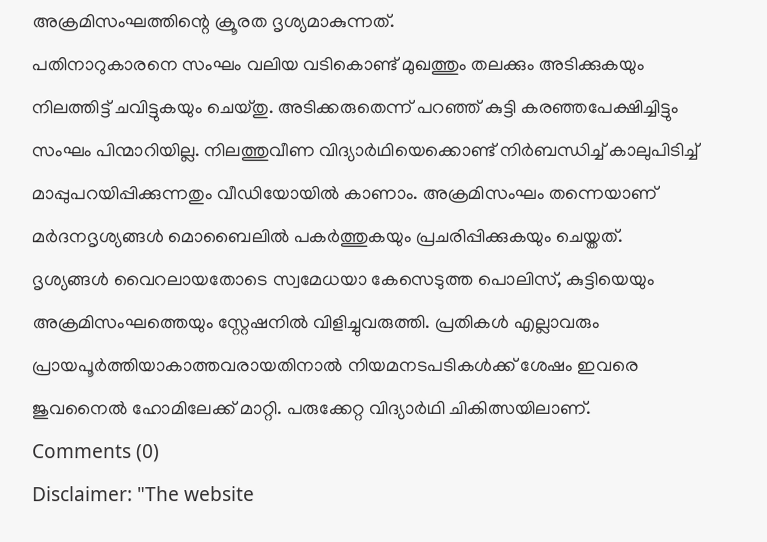അക്രമിസംഘത്തിന്റെ ക്രൂരത ദൃശ്യമാകുന്നത്.
പതിനാറുകാരനെ സംഘം വലിയ വടികൊണ്ട് മുഖത്തും തലക്കും അടിക്കുകയും നിലത്തിട്ട് ചവിട്ടുകയും ചെയ്തു. അടിക്കരുതെന്ന് പറഞ്ഞ് കുട്ടി കരഞ്ഞപേക്ഷിച്ചിട്ടും സംഘം പിന്മാറിയില്ല. നിലത്തുവീണ വിദ്യാർഥിയെക്കൊണ്ട് നിർബന്ധിച്ച് കാലുപിടിച്ച് മാപ്പുപറയിപ്പിക്കുന്നതും വീഡിയോയിൽ കാണാം. അക്രമിസംഘം തന്നെയാണ് മർദനദൃശ്യങ്ങൾ മൊബൈലിൽ പകർത്തുകയും പ്രചരിപ്പിക്കുകയും ചെയ്തത്.
ദൃശ്യങ്ങൾ വൈറലായതോടെ സ്വമേധയാ കേസെടുത്ത പൊലിസ്, കുട്ടിയെയും അക്രമിസംഘത്തെയും സ്റ്റേഷനിൽ വിളിച്ചുവരുത്തി. പ്രതികൾ എല്ലാവരും പ്രായപൂർത്തിയാകാത്തവരായതിനാൽ നിയമനടപടികൾക്ക് ശേഷം ഇവരെ ജുവനൈൽ ഹോമിലേക്ക് മാറ്റി. പരുക്കേറ്റ വിദ്യാർഥി ചികിത്സയിലാണ്.
Comments (0)
Disclaimer: "The website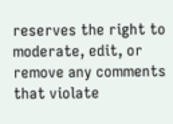reserves the right to moderate, edit, or remove any comments that violate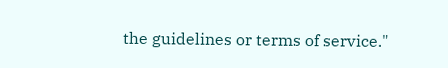the guidelines or terms of service."